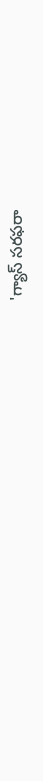'గ్యాస్ సరఫరా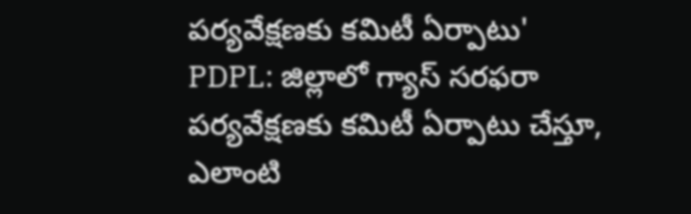పర్యవేక్షణకు కమిటీ ఏర్పాటు'
PDPL: జిల్లాలో గ్యాస్ సరఫరా పర్యవేక్షణకు కమిటీ ఏర్పాటు చేస్తూ, ఎలాంటి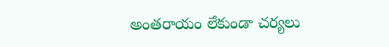అంతరాయం లేకుండా చర్యలు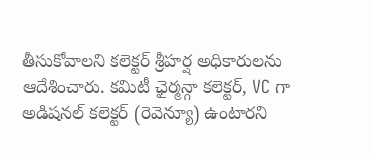తీసుకోవాలని కలెక్టర్ శ్రీహర్ష అధికారులను ఆదేశించారు. కమిటీ ఛైర్మన్గా కలెక్టర్, VC గా అడిషనల్ కలెక్టర్ (రెవెన్యూ) ఉంటారని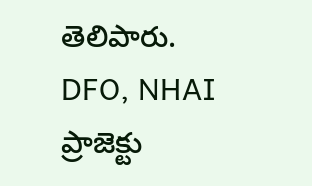తెలిపారు. DFO, NHAI ప్రాజెక్టు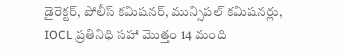డైరెక్టర్, పోలీస్ కమిషనర్, మున్సిపల్ కమిషనర్లు, IOCL ప్రతినిధి సహా మొత్తం 14 మంది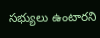సభ్యులు ఉంటారని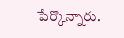పేర్కొన్నారు.